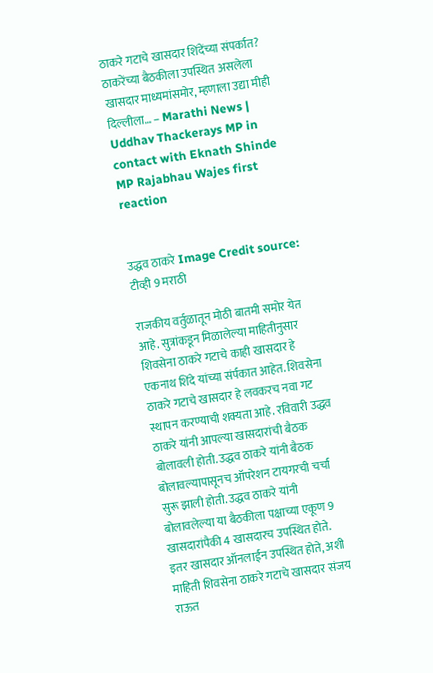ठाकरे गटाचे खासदार शिंदेंच्या संपर्कात? ठाकरेंच्या बैठकीला उपस्थित असलेला खासदार माध्यमांसमोर, म्हणाला उद्या मीही दिल्लीला… – Marathi News | Uddhav Thackerays MP in contact with Eknath Shinde MP Rajabhau Wajes first reaction


उद्धव ठाकरे Image Credit source: टीव्ही 9 मराठी

राजकीय वर्तुळातून मोठी बातमी समोर येत आहे. सुत्रांकडून मिळालेल्या माहितीनुसार शिवसेना ठाकरे गटाचे काही खासदार हे एकनाथ शिंदे यांच्या संर्पकात आहेत. शिवसेना ठाकरे गटाचे खासदार हे लवकरच नवा गट स्थापन करण्याची शक्यता आहे. रविवारी उद्धव ठाकरे यांनी आपल्या खासदारांची बैठक बोलावली होती. उद्धव ठाकरे यांनी बैठक बोलावल्यापासूनच ऑपरेशन टायगरची चर्चा सुरू झाली होती. उद्धव ठाकरे यांनी बोलावलेल्या या बैठकीला पक्षाच्या एकूण 9 खासदारांपैकी 4 खासदारच उपस्थित होते. इतर खासदार ऑनलाईन उपस्थित होते, अशी माहिती शिवसेना ठाकरे गटाचे खासदार संजय राऊत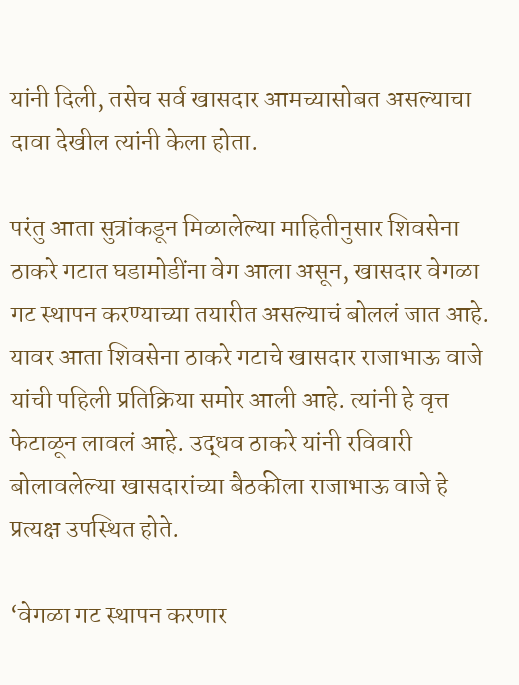यांनी दिली, तसेच सर्व खासदार आमच्यासोबत असल्याचा दावा देखील त्यांनी केला होता.

परंतु आता सुत्रांकडून मिळालेल्या माहितीनुसार शिवसेना ठाकरे गटात घडामोडींना वेग आला असून, खासदार वेगळा गट स्थापन करण्याच्या तयारीत असल्याचं बोललं जात आहे. यावर आता शिवसेना ठाकरे गटाचे खासदार राजाभाऊ वाजे यांची पहिली प्रतिक्रिया समोर आली आहे. त्यांनी हे वृत्त फेटाळून लावलं आहे. उद्धव ठाकरे यांनी रविवारी बोलावलेल्या खासदारांच्या बैठकीला राजाभाऊ वाजे हे प्रत्यक्ष उपस्थित होते.

‘वेगळा गट स्थापन करणार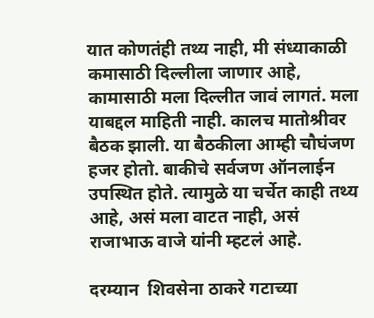यात कोणतंही तथ्य नाही, मी संध्याकाळी कमासाठी दिल्लीला जाणार आहे, कामासाठी मला दिल्लीत जावं लागतं. मला याबद्दल माहिती नाही. कालच मातोश्रीवर बैठक झाली. या बैठकीला आम्ही चौघंजण हजर होतो. बाकीचे सर्वजण ऑनलाईन उपस्थित होते. त्यामुळे या चर्चेत काही तथ्य आहे, असं मला वाटत नाही, असं राजाभाऊ वाजे यांनी म्हटलं आहे.

दरम्यान  शिवसेना ठाकरे गटाच्या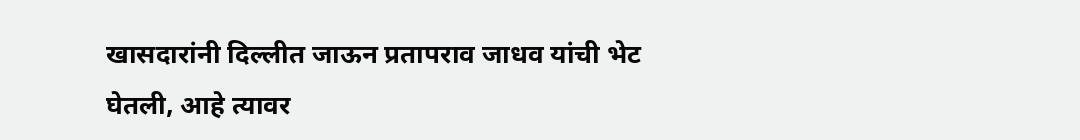खासदारांनी दिल्लीत जाऊन प्रतापराव जाधव यांची भेट घेतली, आहे त्यावर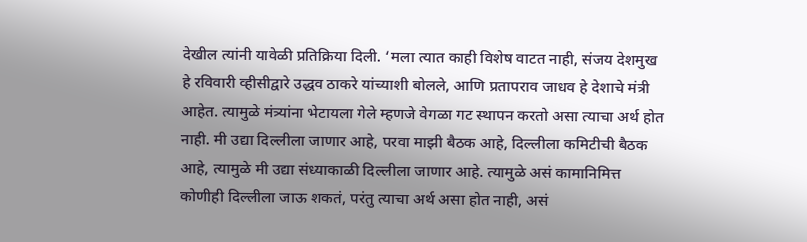देखील त्यांनी यावेळी प्रतिक्रिया दिली. ‘मला त्यात काही विशेष वाटत नाही, संजय देशमुख हे रविवारी व्हीसीद्वारे उद्धव ठाकरे यांच्याशी बोलले, आणि प्रतापराव जाधव हे देशाचे मंत्री आहेत. त्यामुळे मंत्र्यांना भेटायला गेले म्हणजे वेगळा गट स्थापन करतो असा त्याचा अर्थ होत नाही. मी उद्या दिल्लीला जाणार आहे, परवा माझी बैठक आहे, दिल्लीला कमिटीची बैठक आहे, त्यामुळे मी उद्या संध्याकाळी दिल्लीला जाणार आहे. त्यामुळे असं कामानिमित्त कोणीही दिल्लीला जाऊ शकतं, परंतु त्याचा अर्थ असा होत नाही, असं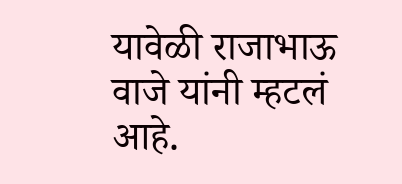यावेळी राजाभाऊ वाजे यांनी म्हटलं आहे.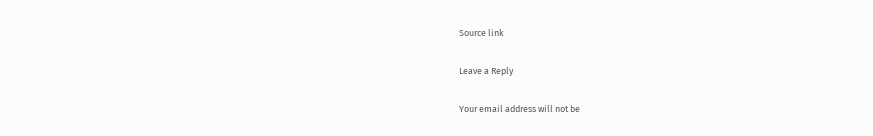Source link

Leave a Reply

Your email address will not be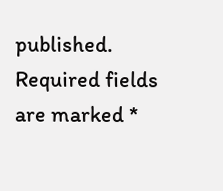published. Required fields are marked *